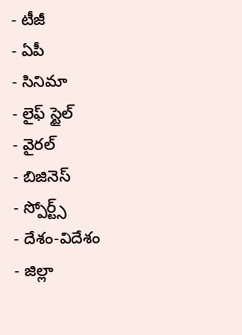- టీజీ
- ఏపీ
- సినిమా
- లైఫ్ స్టైల్
- వైరల్
- బిజినెస్
- స్పోర్ట్స్
- దేశం-విదేశం
- జిల్లా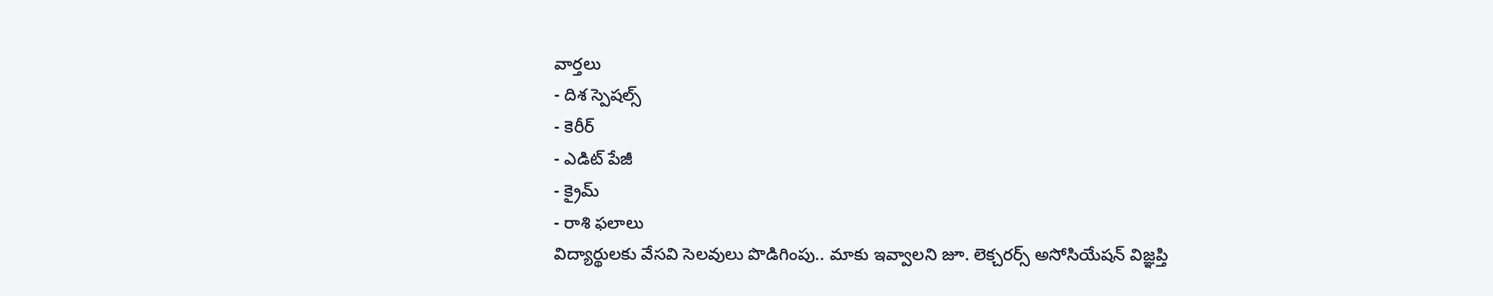వార్తలు
- దిశ స్పెషల్స్
- కెరీర్
- ఎడిట్ పేజీ
- క్రైమ్
- రాశి ఫలాలు
విద్యార్థులకు వేసవి సెలవులు పొడిగింపు.. మాకు ఇవ్వాలని జూ. లెక్చరర్స్ అసోసియేషన్ విజ్ఞప్తి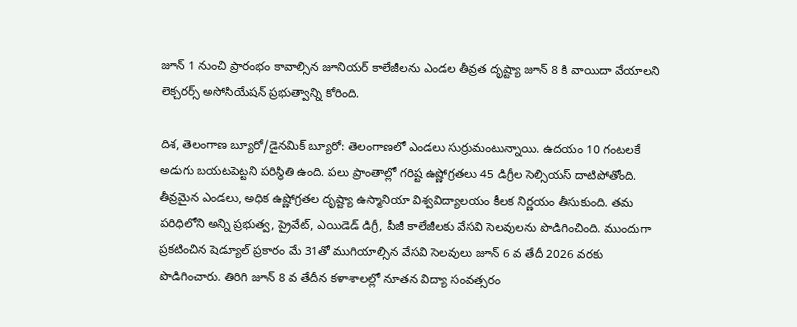జూన్ 1 నుంచి ప్రారంభం కావాల్సిన జూనియర్ కాలేజీలను ఎండల తీవ్రత దృష్ట్యా జూన్ 8 కి వాయిదా వేయాలని లెక్చరర్స్ అసోసియేషన్ ప్రభుత్వాన్ని కోరింది.

దిశ, తెలంగాణ బ్యూరో/డైనమిక్ బ్యూరో: తెలంగాణలో ఎండలు సుర్రుమంటున్నాయి. ఉదయం 10 గంటలకే అడుగు బయటపెట్టని పరిస్థితి ఉంది. పలు ప్రాంతాల్లో గరిష్ట ఉష్ణోగ్రతలు 45 డిగ్రీల సెల్సియస్ దాటిపోతోంది. తీవ్రమైన ఎండలు, అధిక ఉష్ణోగ్రతల దృష్ట్యా ఉస్మానియా విశ్వవిద్యాలయం కీలక నిర్ణయం తీసుకుంది. తమ పరిధిలోని అన్ని ప్రభుత్వ, ప్రైవేట్, ఎయిడెడ్ డిగ్రీ, పీజీ కాలేజీలకు వేసవి సెలవులను పొడిగించింది. ముందుగా ప్రకటించిన షెడ్యూల్ ప్రకారం మే 31తో ముగియాల్సిన వేసవి సెలవులు జూన్ 6 వ తేదీ 2026 వరకు పొడిగించారు. తిరిగి జూన్ 8 వ తేదీన కళాశాలల్లో నూతన విద్యా సంవత్సరం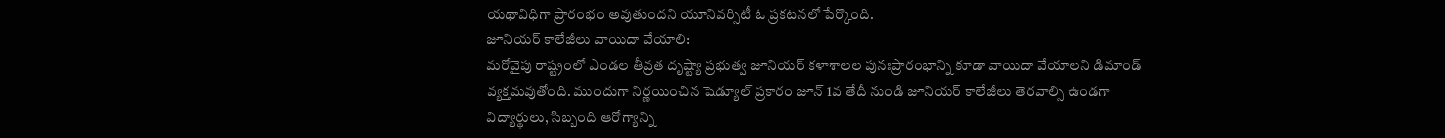యథావిధిగా ప్రారంభం అవుతుందని యూనివర్సిటీ ఓ ప్రకటనలో పేర్కొంది.
జూనియర్ కాలేజీలు వాయిదా వేయాలి:
మరోవైపు రాష్ట్రంలో ఎండల తీవ్రత దృష్ట్యా ప్రభుత్వ జూనియర్ కళాశాలల పునఃప్రారంభాన్ని కూడా వాయిదా వేయాలని డిమాండ్ వ్యక్తమవుతోంది. ముందుగా నిర్ణయించిన షెడ్యూల్ ప్రకారం జూన్ 1వ తేదీ నుండి జూనియర్ కాలేజీలు తెరవాల్సి ఉండగా విద్యార్థులు, సిబ్బంది ఆరోగ్యాన్ని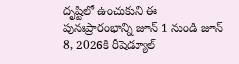దృష్టిలో ఉంచుకుని ఈ పునఃప్రారంభాన్ని జూన్ 1 నుండి జూన్ 8, 2026కి రీషెడ్యూల్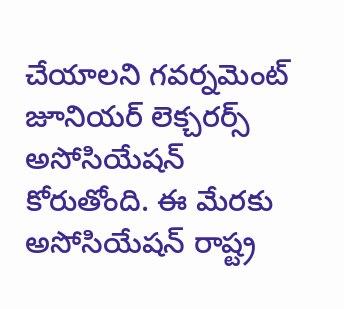చేయాలని గవర్నమెంట్ జూనియర్ లెక్చరర్స్ అసోసియేషన్ కోరుతోంది. ఈ మేరకు అసోసియేషన్ రాష్ట్ర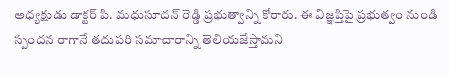అధ్యక్షుడు డాక్టర్ పి. మధుసూదన్ రెడ్డి ప్రభుత్వాన్ని కోరారు. ఈ విజ్ఞప్తిపై ప్రభుత్వం నుండి స్పందన రాగానే తదుపరి సమాచారాన్ని తెలియజేస్తామని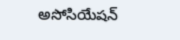అసోసియేషన్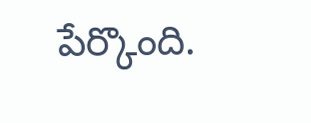పేర్కొంది.